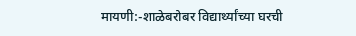मायणी:-शाळेबरोबर विद्यार्थ्यांच्या घरची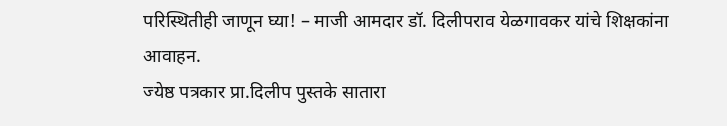परिस्थितीही जाणून घ्या! – माजी आमदार डॉ. दिलीपराव येळगावकर यांचे शिक्षकांना आवाहन.
ज्येष्ठ पत्रकार प्रा.दिलीप पुस्तके सातारा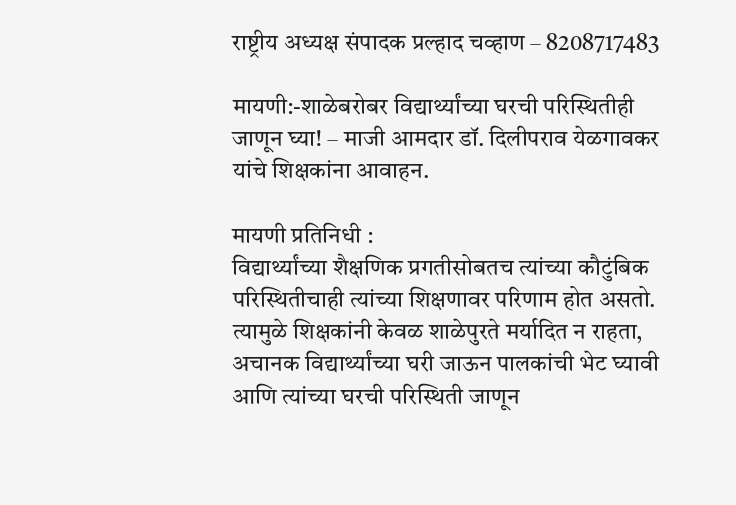राष्ट्रीय अध्यक्ष संपादक प्रल्हाद चव्हाण – 8208717483

मायणी:-शाळेबरोबर विद्यार्थ्यांच्या घरची परिस्थितीही जाणून घ्या! – माजी आमदार डॉ. दिलीपराव येळगावकर यांचे शिक्षकांना आवाहन.

मायणी प्रतिनिधी :
विद्यार्थ्यांच्या शैक्षणिक प्रगतीसोबतच त्यांच्या कौटुंबिक परिस्थितीचाही त्यांच्या शिक्षणावर परिणाम होत असतो. त्यामुळे शिक्षकांनी केवळ शाळेपुरते मर्यादित न राहता, अचानक विद्यार्थ्यांच्या घरी जाऊन पालकांची भेट घ्यावी आणि त्यांच्या घरची परिस्थिती जाणून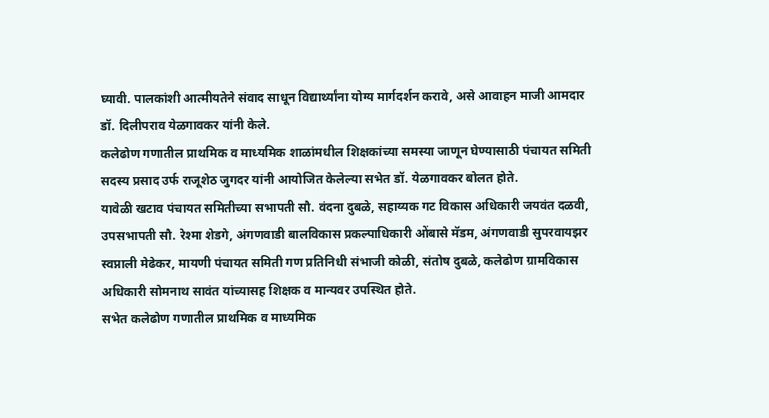घ्यावी. पालकांशी आत्मीयतेने संवाद साधून विद्यार्थ्यांना योग्य मार्गदर्शन करावे, असे आवाहन माजी आमदार डॉ. दिलीपराव येळगावकर यांनी केले.
कलेढोण गणातील प्राथमिक व माध्यमिक शाळांमधील शिक्षकांच्या समस्या जाणून घेण्यासाठी पंचायत समिती सदस्य प्रसाद उर्फ राजूशेठ जुगदर यांनी आयोजित केलेल्या सभेत डॉ. येळगावकर बोलत होते.
यावेळी खटाव पंचायत समितीच्या सभापती सौ. वंदना दुबळे, सहाय्यक गट विकास अधिकारी जयवंत दळवी, उपसभापती सौ. रेश्मा शेडगे, अंगणवाडी बालविकास प्रकल्पाधिकारी ओंबासे मॅडम, अंगणवाडी सुपरवायझर स्वप्नाली मेढेकर, मायणी पंचायत समिती गण प्रतिनिधी संभाजी कोळी, संतोष दुबळे, कलेढोण ग्रामविकास अधिकारी सोमनाथ सावंत यांच्यासह शिक्षक व मान्यवर उपस्थित होते.
सभेत कलेढोण गणातील प्राथमिक व माध्यमिक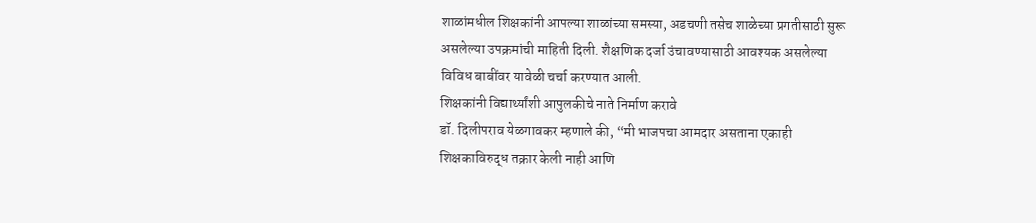शाळांमधील शिक्षकांनी आपल्या शाळांच्या समस्या, अडचणी तसेच शाळेच्या प्रगतीसाठी सुरू असलेल्या उपक्रमांची माहिती दिली. शैक्षणिक दर्जा उंचावण्यासाठी आवश्यक असलेल्या विविध बाबींवर यावेळी चर्चा करण्यात आली.
शिक्षकांनी विद्यार्थ्यांशी आपुलकीचे नाते निर्माण करावे
डॉ. दिलीपराव येळगावकर म्हणाले की, “मी भाजपचा आमदार असताना एकाही शिक्षकाविरुद्ध तक्रार केली नाही आणि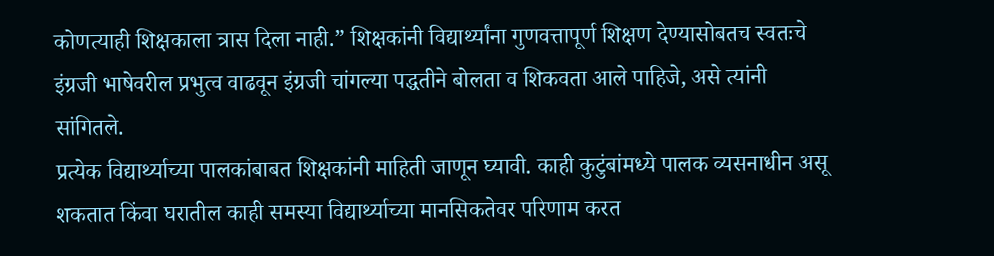कोणत्याही शिक्षकाला त्रास दिला नाही.” शिक्षकांनी विद्यार्थ्यांना गुणवत्तापूर्ण शिक्षण देण्यासोबतच स्वतःचे इंग्रजी भाषेवरील प्रभुत्व वाढवून इंग्रजी चांगल्या पद्धतीने बोलता व शिकवता आले पाहिजे, असे त्यांनी सांगितले.
प्रत्येक विद्यार्थ्याच्या पालकांबाबत शिक्षकांनी माहिती जाणून घ्यावी. काही कुटुंबांमध्ये पालक व्यसनाधीन असू शकतात किंवा घरातील काही समस्या विद्यार्थ्याच्या मानसिकतेवर परिणाम करत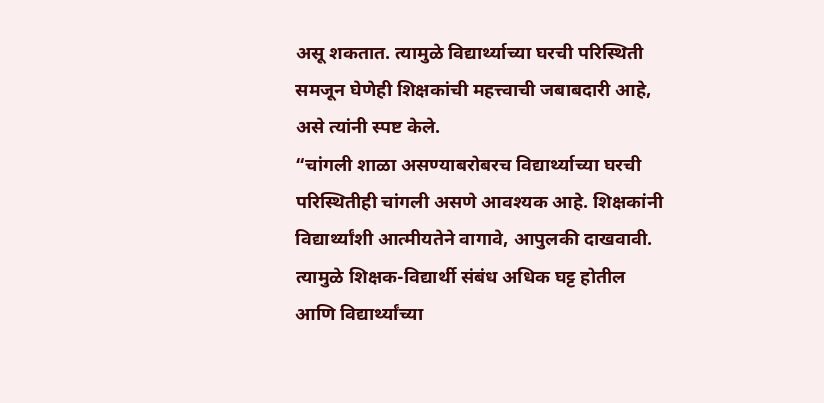असू शकतात. त्यामुळे विद्यार्थ्याच्या घरची परिस्थिती समजून घेणेही शिक्षकांची महत्त्वाची जबाबदारी आहे, असे त्यांनी स्पष्ट केले.
“चांगली शाळा असण्याबरोबरच विद्यार्थ्याच्या घरची परिस्थितीही चांगली असणे आवश्यक आहे. शिक्षकांनी विद्यार्थ्यांशी आत्मीयतेने वागावे, आपुलकी दाखवावी. त्यामुळे शिक्षक-विद्यार्थी संबंध अधिक घट्ट होतील आणि विद्यार्थ्यांच्या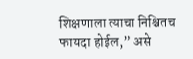शिक्षणाला त्याचा निश्चितच फायदा होईल,” असे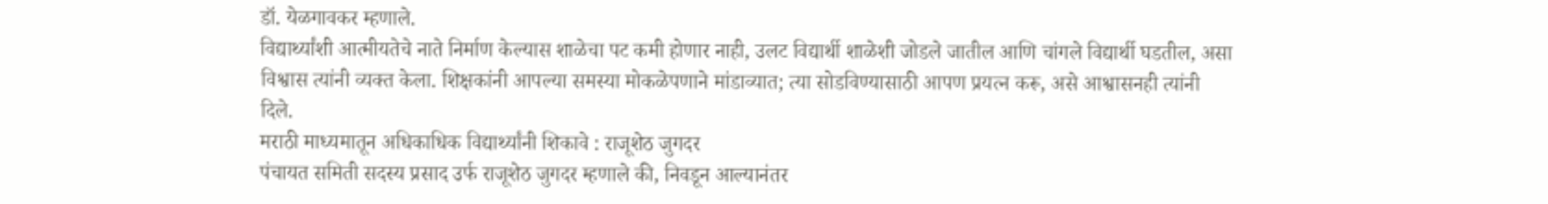डॉ. येळगावकर म्हणाले.
विद्यार्थ्यांशी आत्मीयतेचे नाते निर्माण केल्यास शाळेचा पट कमी होणार नाही, उलट विद्यार्थी शाळेशी जोडले जातील आणि चांगले विद्यार्थी घडतील, असा विश्वास त्यांनी व्यक्त केला. शिक्षकांनी आपल्या समस्या मोकळेपणाने मांडाव्यात; त्या सोडविण्यासाठी आपण प्रयत्न करू, असे आश्वासनही त्यांनी दिले.
मराठी माध्यमातून अधिकाधिक विद्यार्थ्यांनी शिकावे : राजूशेठ जुगदर
पंचायत समिती सदस्य प्रसाद उर्फ राजूशेठ जुगदर म्हणाले की, निवडून आल्यानंतर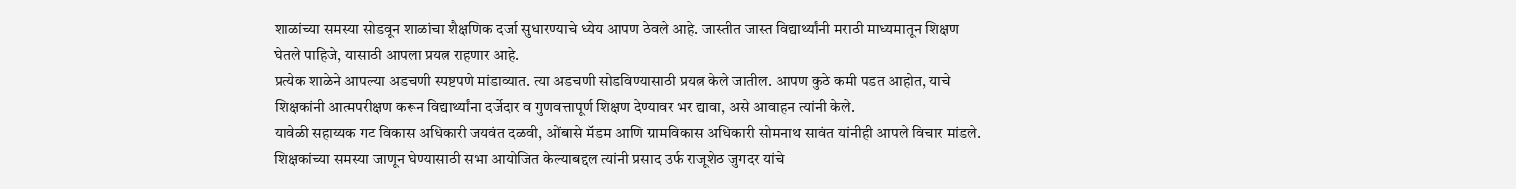शाळांच्या समस्या सोडवून शाळांचा शैक्षणिक दर्जा सुधारण्याचे ध्येय आपण ठेवले आहे. जास्तीत जास्त विद्यार्थ्यांनी मराठी माध्यमातून शिक्षण घेतले पाहिजे, यासाठी आपला प्रयत्न राहणार आहे.
प्रत्येक शाळेने आपल्या अडचणी स्पष्टपणे मांडाव्यात. त्या अडचणी सोडविण्यासाठी प्रयत्न केले जातील. आपण कुठे कमी पडत आहोत, याचे शिक्षकांनी आत्मपरीक्षण करून विद्यार्थ्यांना दर्जेदार व गुणवत्तापूर्ण शिक्षण देण्यावर भर द्यावा, असे आवाहन त्यांनी केले.
यावेळी सहाय्यक गट विकास अधिकारी जयवंत दळवी, ओंबासे मॅडम आणि ग्रामविकास अधिकारी सोमनाथ सावंत यांनीही आपले विचार मांडले. शिक्षकांच्या समस्या जाणून घेण्यासाठी सभा आयोजित केल्याबद्दल त्यांनी प्रसाद उर्फ राजूशेठ जुगदर यांचे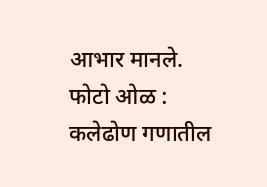आभार मानले.
फोटो ओळ : कलेढोण गणातील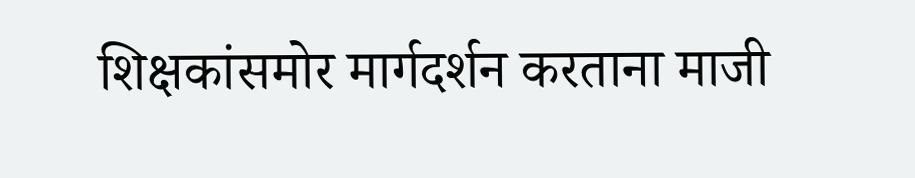शिक्षकांसमोर मार्गदर्शन करताना माजी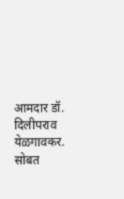आमदार डॉ. दिलीपराव येळगावकर. सोबत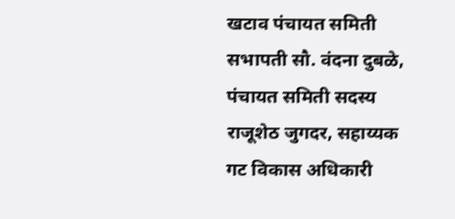खटाव पंचायत समिती सभापती सौ. वंदना दुबळे, पंचायत समिती सदस्य राजूशेठ जुगदर, सहाय्यक गट विकास अधिकारी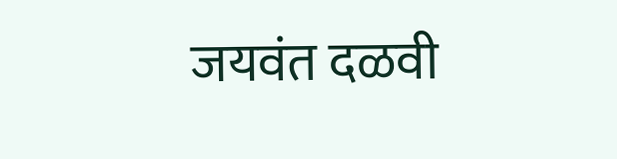जयवंत दळवी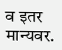व इतर मान्यवर.